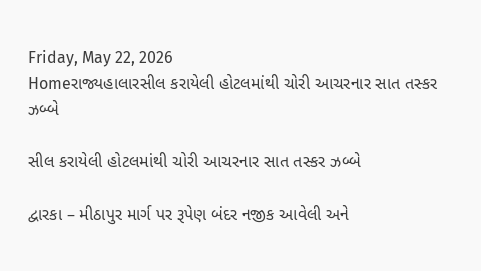Friday, May 22, 2026
Homeરાજ્યહાલારસીલ કરાયેલી હોટલમાંથી ચોરી આચરનાર સાત તસ્કર ઝબ્બે

સીલ કરાયેલી હોટલમાંથી ચોરી આચરનાર સાત તસ્કર ઝબ્બે

દ્વારકા – મીઠાપુર માર્ગ પર રૂપેણ બંદર નજીક આવેલી અને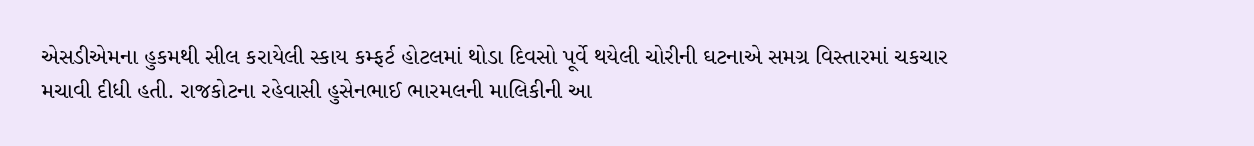એસડીએમના હુકમથી સીલ કરાયેલી સ્કાય કમ્ફર્ટ હોટલમાં થોડા દિવસો પૂર્વે થયેલી ચોરીની ઘટનાએ સમગ્ર વિસ્તારમાં ચકચાર મચાવી દીધી હતી. રાજકોટના રહેવાસી હુસેનભાઈ ભારમલની માલિકીની આ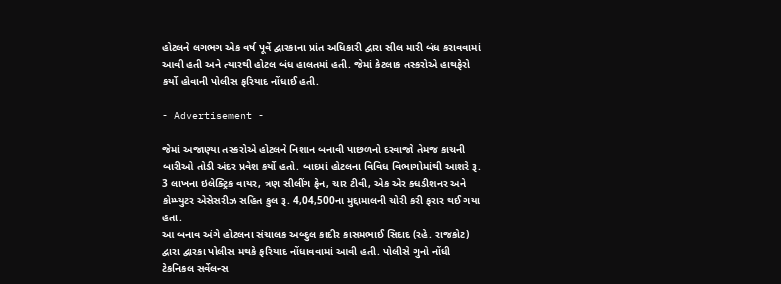હોટલને લગભગ એક વર્ષ પૂર્વે દ્વારકાના પ્રાંત અધિકારી દ્વારા સીલ મારી બંધ કરાવવામાં આવી હતી અને ત્યારથી હોટલ બંધ હાલતમાં હતી. જેમાં કેટલાક તસ્કરોએ હાથફેરો કર્યો હોવાની પોલીસ ફરિયાદ નોંધાઈ હતી.

- Advertisement -

જેમાં અજાણ્યા તસ્કરોએ હોટલને નિશાન બનાવી પાછળનો દરવાજો તેમજ કાચની બારીઓ તોડી અંદર પ્રવેશ કર્યો હતો. બાદમાં હોટલના વિવિધ વિભાગોમાંથી આશરે રૂ. 3 લાખના ઇલેક્ટ્રિક વાયર, ત્રણ સીલીંગ ફેન, ચાર ટીવી, એક એર ક્ધડીશનર અને કોમ્પ્યુટર એસેસરીઝ સહિત કુલ રૂ. 4,04,500ના મુદ્દામાલની ચોરી કરી ફરાર થઈ ગયા હતા.
આ બનાવ અંગે હોટલના સંચાલક અબ્દુલ કાદીર કાસમભાઈ સિદાદ (રહે. રાજકોટ) દ્વારા દ્વારકા પોલીસ મથકે ફરિયાદ નોંધાવવામાં આવી હતી. પોલીસે ગુનો નોંધી ટેકનિકલ સર્વેલન્સ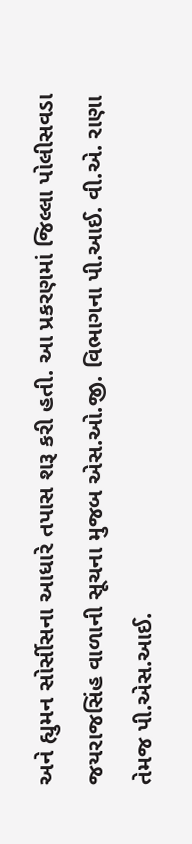અને હ્યુમન સોર્સીસના આધારે તપાસ શરૂ કરી હતી. આ પ્રકરણમાં જિલ્લા પોલીસવડા જયરાજસિંહ વાળાની સૂચના મુજબ એસ.ઓ.જી. વિભાગના પી.આઈ. વી.એ. રાણા તેમજ પી.એસ.આઈ.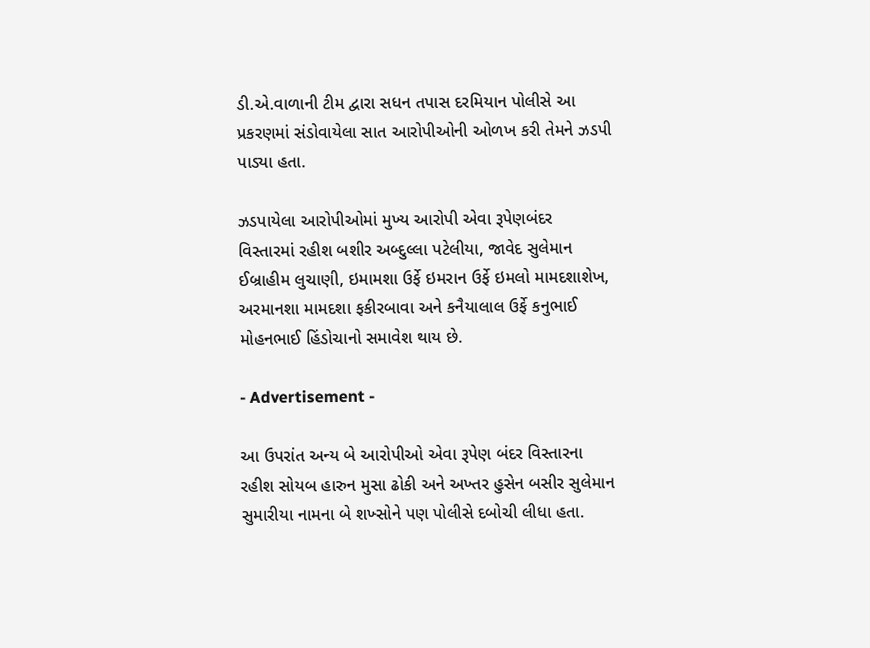ડી.એ.વાળાની ટીમ દ્વારા સધન તપાસ દરમિયાન પોલીસે આ પ્રકરણમાં સંડોવાયેલા સાત આરોપીઓની ઓળખ કરી તેમને ઝડપી પાડ્યા હતા.

ઝડપાયેલા આરોપીઓમાં મુખ્ય આરોપી એવા રૂપેણબંદર વિસ્તારમાં રહીશ બશીર અબ્દુલ્લા પટેલીયા, જાવેદ સુલેમાન ઈબ્રાહીમ લુચાણી, ઇમામશા ઉર્ફે ઇમરાન ઉર્ફે ઇમલો મામદશાશેખ, અરમાનશા મામદશા ફકીરબાવા અને કનૈયાલાલ ઉર્ફે કનુભાઈ મોહનભાઈ હિંડોચાનો સમાવેશ થાય છે.

- Advertisement -

આ ઉપરાંત અન્ય બે આરોપીઓ એવા રૂપેણ બંદર વિસ્તારના રહીશ સોયબ હારુન મુસા ઢોકી અને અખ્તર હુસેન બસીર સુલેમાન સુમારીયા નામના બે શખ્સોને પણ પોલીસે દબોચી લીધા હતા.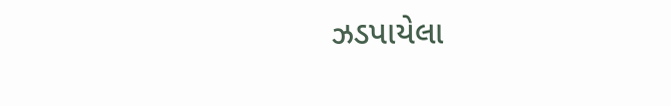ઝડપાયેલા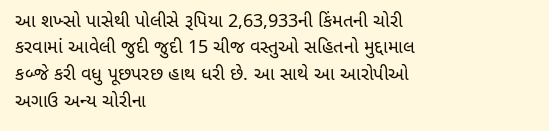આ શખ્સો પાસેથી પોલીસે રૂપિયા 2,63,933ની કિંમતની ચોરી કરવામાં આવેલી જુદી જુદી 15 ચીજ વસ્તુઓ સહિતનો મુદ્દામાલ કબ્જે કરી વધુ પૂછપરછ હાથ ધરી છે. આ સાથે આ આરોપીઓ અગાઉ અન્ય ચોરીના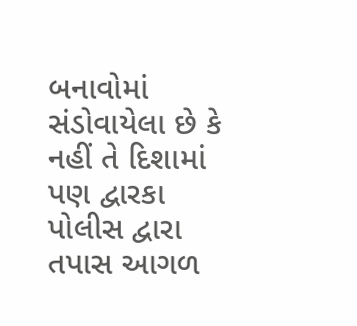બનાવોમાં સંડોવાયેલા છે કે નહીં તે દિશામાં પણ દ્વારકા પોલીસ દ્વારા તપાસ આગળ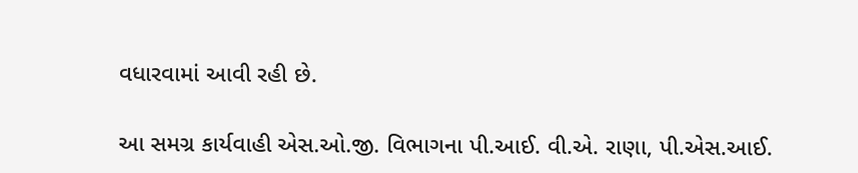વધારવામાં આવી રહી છે.

આ સમગ્ર કાર્યવાહી એસ.ઓ.જી. વિભાગના પી.આઈ. વી.એ. રાણા, પી.એસ.આઈ.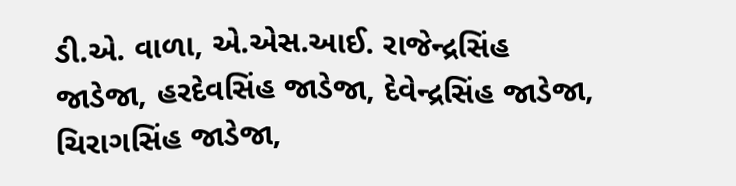ડી.એ. વાળા, એ.એસ.આઈ. રાજેન્દ્રસિંહ જાડેજા, હરદેવસિંહ જાડેજા, દેવેન્દ્રસિંહ જાડેજા, ચિરાગસિંહ જાડેજા,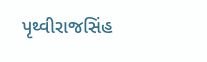પૃથ્વીરાજસિંહ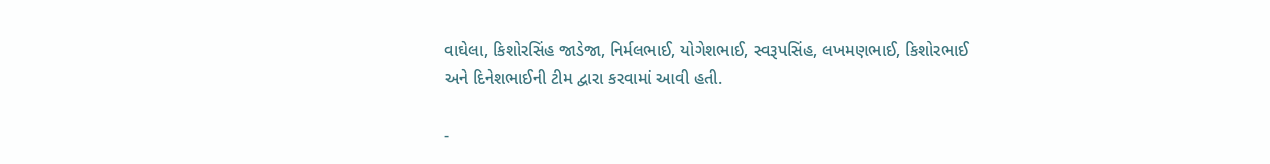વાઘેલા, કિશોરસિંહ જાડેજા, નિર્મલભાઈ, યોગેશભાઈ, સ્વરૂપસિંહ, લખમણભાઈ, કિશોરભાઈ અને દિનેશભાઈની ટીમ દ્વારા કરવામાં આવી હતી.

-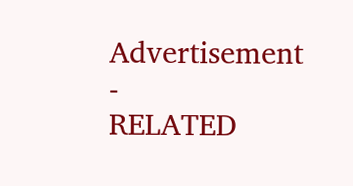Advertisement -
RELATED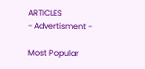ARTICLES
- Advertisment -

Most Popular